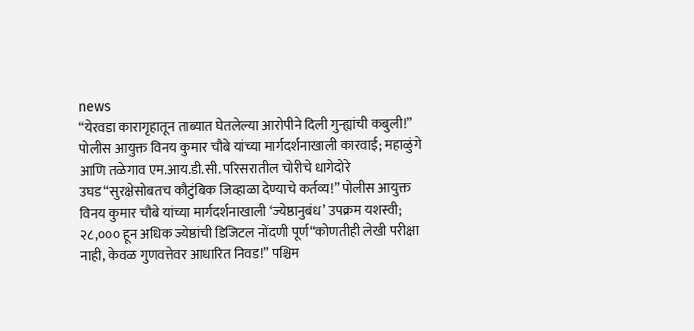news
“येरवडा कारागृहातून ताब्यात घेतलेल्या आरोपीने दिली गुन्ह्यांची कबुली!” पोलीस आयुक्त विनय कुमार चौबे यांच्या मार्गदर्शनाखाली कारवाई; महाळुंगे आणि तळेगाव एम.आय.डी.सी. परिसरातील चोरीचे धागेदोरे उघड“सुरक्षेसोबतच कौटुंबिक जिव्हाळा देण्याचे कर्तव्य!” पोलीस आयुक्त विनय कुमार चौबे यांच्या मार्गदर्शनाखाली ‘ज्येष्ठानुबंध’ उपक्रम यशस्वी; २८,००० हून अधिक ज्येष्ठांची डिजिटल नोंदणी पूर्ण“कोणतीही लेखी परीक्षा नाही, केवळ गुणवत्तेवर आधारित निवड!” पश्चिम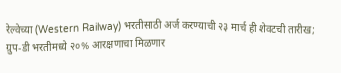रेल्वेच्या (Western Railway) भरतीसाठी अर्ज करण्याची २३ मार्च ही शेवटची तारीख; ग्रुप-डी भरतीमध्ये २०% आरक्षणाचा मिळणार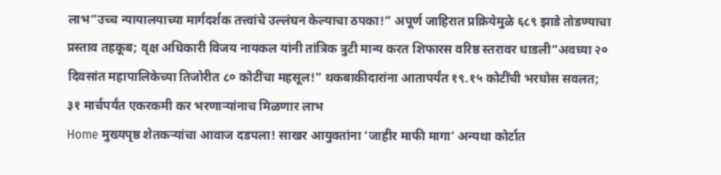लाभ“उच्च न्यायालयाच्या मार्गदर्शक तत्त्वांचे उल्लंघन केल्याचा ठपका!” अपूर्ण जाहिरात प्रक्रियेमुळे ६८९ झाडे तोडण्याचा प्रस्ताव तहकूब; वृक्ष अधिकारी विजय नायकल यांनी तांत्रिक त्रुटी मान्य करत शिफारस वरिष्ठ स्तरावर धाडली“अवघ्या २० दिवसांत महापालिकेच्या तिजोरीत ८० कोटींचा महसूल!” थकबाकीदारांना आतापर्यंत १९.१५ कोटींची भरघोस सवलत; ३१ मार्चपर्यंत एकरकमी कर भरणाऱ्यांनाच मिळणार लाभ
Home मुख्यपृष्ठ शेतकऱ्यांचा आवाज दडपला! साखर आयुक्तांना ‘जाहीर माफी मागा’ अन्यथा कोर्टात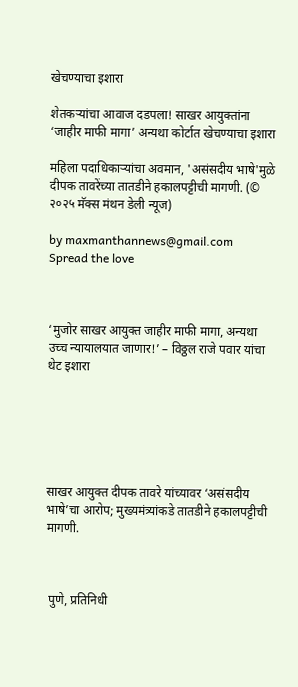खेचण्याचा इशारा

शेतकऱ्यांचा आवाज दडपला! साखर आयुक्तांना ‘जाहीर माफी मागा’ अन्यथा कोर्टात खेचण्याचा इशारा

महिला पदाधिकाऱ्यांचा अवमान, 'असंसदीय भाषे'मुळे दीपक तावरेंच्या तातडीने हकालपट्टीची मागणी. (© २०२५ मॅक्स मंथन डेली न्यूज)

by maxmanthannews@gmail.com
Spread the love



‘मुजोर साखर आयुक्त जाहीर माफी मागा, अन्यथा उच्च न्यायालयात जाणार!’ – विठ्ठल राजे पवार यांचा थेट इशारा






साखर आयुक्त दीपक तावरे यांच्यावर ‘असंसदीय भाषे’चा आरोप; मुख्यमंत्र्यांकडे तातडीने हकालपट्टीची मागणी.



 पुणे, प्रतिनिधी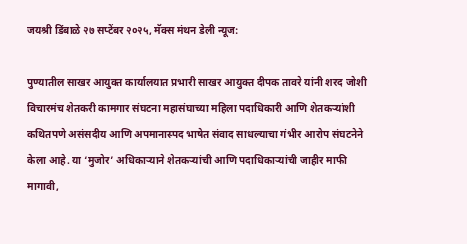जयश्री डिंबाळे २७ सप्टेंबर २०२५, मॅक्स मंथन डेली न्यूज:

पुण्यातील साखर आयुक्त कार्यालयात प्रभारी साखर आयुक्त दीपक तावरे यांनी शरद जोशी विचारमंच शेतकरी कामगार संघटना महासंघाच्या महिला पदाधिकारी आणि शेतकऱ्यांशी कथितपणे असंसदीय आणि अपमानास्पद भाषेत संवाद साधल्याचा गंभीर आरोप संघटनेने केला आहे. या ‘मुजोर’ अधिकाऱ्याने शेतकऱ्यांची आणि पदाधिकाऱ्यांची जाहीर माफी मागावी,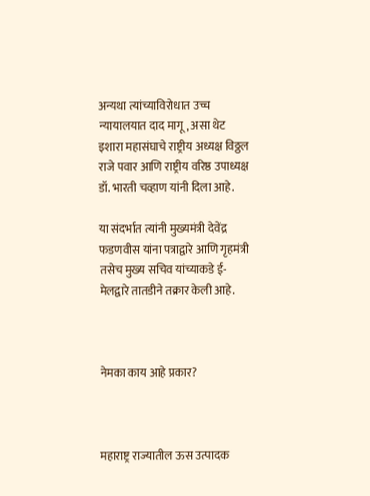अन्यथा त्यांच्याविरोधात उच्च न्यायालयात दाद मागू, असा थेट इशारा महासंघाचे राष्ट्रीय अध्यक्ष विठ्ठल राजे पवार आणि राष्ट्रीय वरिष्ठ उपाध्यक्ष डॉ. भारती चव्हाण यांनी दिला आहे.

या संदर्भात त्यांनी मुख्यमंत्री देवेंद्र फडणवीस यांना पत्राद्वारे आणि गृहमंत्री तसेच मुख्य सचिव यांच्याकडे ई-मेलद्वारे तातडीने तक्रार केली आहे.



नेमका काय आहे प्रकार?



महाराष्ट्र राज्यातील ऊस उत्पादक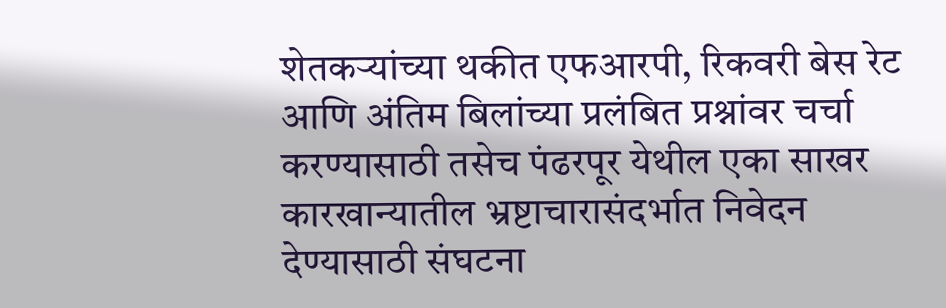शेतकऱ्यांच्या थकीत एफआरपी, रिकवरी बेस रेट आणि अंतिम बिलांच्या प्रलंबित प्रश्नांवर चर्चा करण्यासाठी तसेच पंढरपूर येथील एका साखर कारखान्यातील भ्रष्टाचारासंदर्भात निवेदन देण्यासाठी संघटना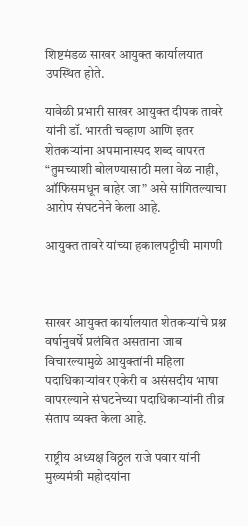शिष्टमंडळ साखर आयुक्त कार्यालयात उपस्थित होते.

यावेळी प्रभारी साखर आयुक्त दीपक तावरे यांनी डॉ. भारती चव्हाण आणि इतर शेतकऱ्यांना अपमानास्पद शब्द वापरत “तुमच्याशी बोलण्यासाठी मला वेळ नाही, ऑफिसमधून बाहेर जा” असे सांगितल्याचा आरोप संघटनेने केला आहे.

आयुक्त तावरे यांच्या हकालपट्टीची मागणी



साखर आयुक्त कार्यालयात शेतकऱ्यांचे प्रश्न वर्षानुवर्षे प्रलंबित असताना जाब विचारल्यामुळे आयुक्तांनी महिला पदाधिकाऱ्यांवर एकेरी व असंसदीय भाषा वापरल्याने संघटनेच्या पदाधिकाऱ्यांनी तीव्र संताप व्यक्त केला आहे.

राष्ट्रीय अध्यक्ष विठ्ठल राजे पवार यांनी मुख्यमंत्री महोदयांना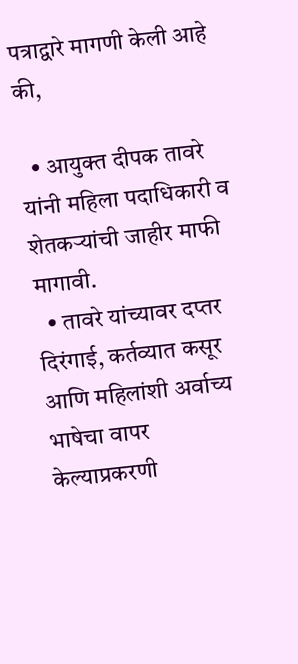पत्राद्वारे मागणी केली आहे की,

  • आयुक्त दीपक तावरे यांनी महिला पदाधिकारी व शेतकऱ्यांची जाहीर माफी मागावी.
  • तावरे यांच्यावर दप्तर दिरंगाई, कर्तव्यात कसूर आणि महिलांशी अर्वाच्य भाषेचा वापर केल्याप्रकरणी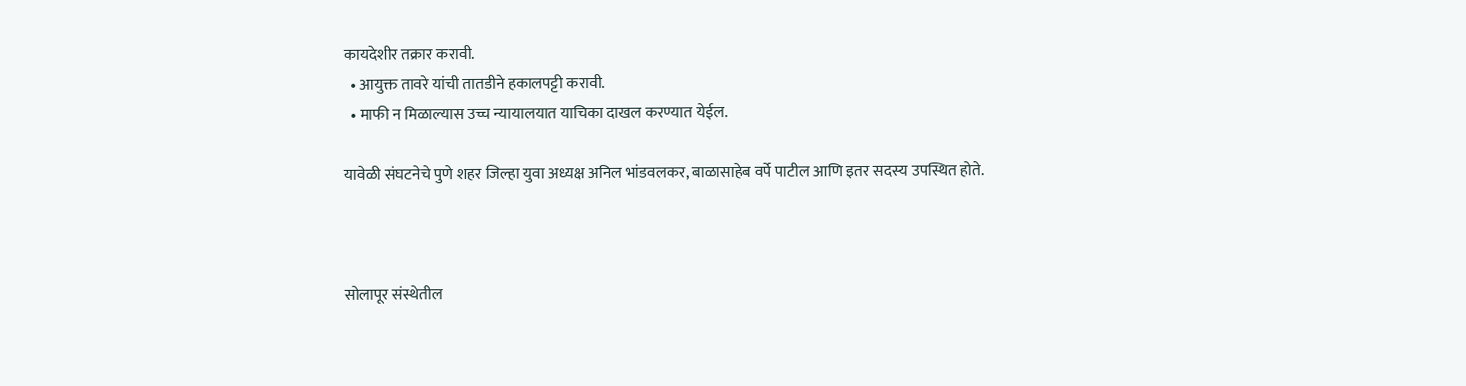कायदेशीर तक्रार करावी.
  • आयुक्त तावरे यांची तातडीने हकालपट्टी करावी.
  • माफी न मिळाल्यास उच्च न्यायालयात याचिका दाखल करण्यात येईल.

यावेळी संघटनेचे पुणे शहर जिल्हा युवा अध्यक्ष अनिल भांडवलकर, बाळासाहेब वर्पे पाटील आणि इतर सदस्य उपस्थित होते.



सोलापूर संस्थेतील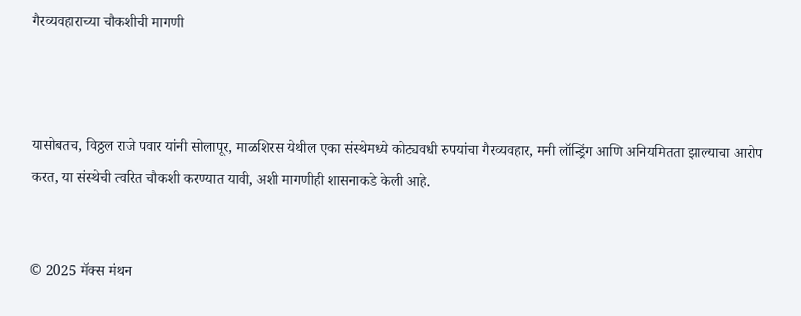गैरव्यवहाराच्या चौकशीची मागणी



यासोबतच, विठ्ठल राजे पवार यांनी सोलापूर, माळशिरस येथील एका संस्थेमध्ये कोट्यवधी रुपयांचा गैरव्यवहार, मनी लॉन्ड्रिंग आणि अनियमितता झाल्याचा आरोप करत, या संस्थेची त्वरित चौकशी करण्यात यावी, अशी मागणीही शासनाकडे केली आहे.


© 2025 मॅक्स मंथन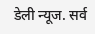डेली न्यूज. सर्व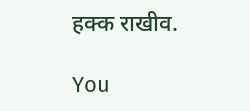हक्क राखीव.

You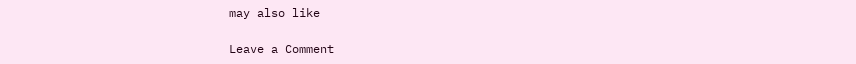may also like

Leave a Comment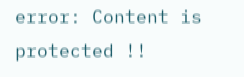error: Content is protected !!